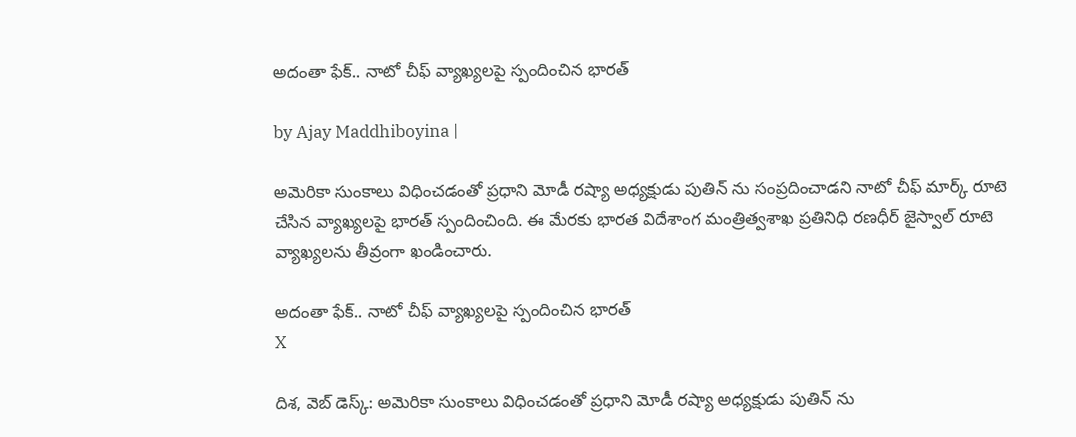అదంతా ఫేక్.. నాటో చీఫ్ వ్యాఖ్య‌ల‌పై స్పందించిన భార‌త్

by Ajay Maddhiboyina |

అమెరికా సుంకాలు విధించ‌డంతో ప్ర‌ధాని మోడీ ర‌ష్యా అధ్య‌క్షుడు పుతిన్ ను సంప్ర‌దించాడ‌ని నాటో చీఫ్ మార్క్ రూటె చేసిన వ్యాఖ్య‌ల‌పై భార‌త్ స్పందించింది. ఈ మేర‌కు భార‌త విదేశాంగ మంత్రిత్వ‌శాఖ ప్ర‌తినిధి ర‌ణ‌ధీర్ జైస్వాల్ రూటె వ్యాఖ్య‌ల‌ను తీవ్రంగా ఖండించారు.

అదంతా ఫేక్.. నాటో చీఫ్ వ్యాఖ్య‌ల‌పై స్పందించిన భార‌త్
X

దిశ‌, వెబ్ డెస్క్: అమెరికా సుంకాలు విధించ‌డంతో ప్ర‌ధాని మోడీ ర‌ష్యా అధ్య‌క్షుడు పుతిన్ ను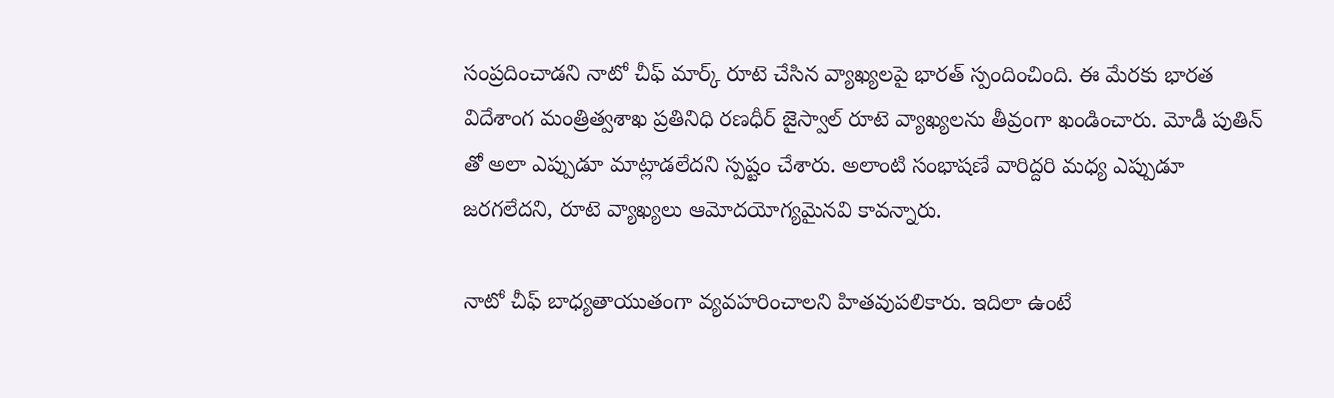సంప్ర‌దించాడ‌ని నాటో చీఫ్ మార్క్ రూటె చేసిన వ్యాఖ్య‌ల‌పై భార‌త్ స్పందించింది. ఈ మేర‌కు భార‌త విదేశాంగ మంత్రిత్వ‌శాఖ ప్ర‌తినిధి ర‌ణ‌ధీర్ జైస్వాల్ రూటె వ్యాఖ్య‌ల‌ను తీవ్రంగా ఖండించారు. మోడీ పుతిన్ తో అలా ఎప్పుడూ మాట్లాడ‌లేద‌ని స్ప‌ష్టం చేశారు. అలాంటి సంభాష‌ణే వారిద్ద‌రి మ‌ధ్య ఎప్పుడూ జ‌ర‌గ‌లేద‌ని, రూటె వ్యాఖ్య‌లు ఆమోద‌యోగ్య‌మైన‌వి కావన్నారు.

నాటో చీఫ్ బాధ్య‌తాయుతంగా వ్య‌వ‌హ‌రించాల‌ని హిత‌వుప‌లికారు. ఇదిలా ఉంటే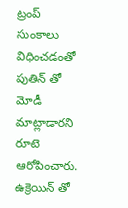ట్రంప్ సుంకాలు విధించ‌డంతో పుతిన్ తో మోడీ మాట్లాడార‌ని రూటె ఆరోపించారు. ఉక్రెయిన్ తో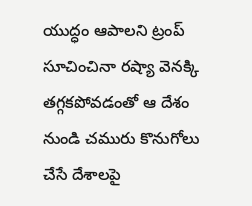యుద్ధం ఆపాల‌ని ట్రంప్ సూచించినా ర‌ష్యా వెన‌క్కి త‌గ్గ‌క‌పోవ‌డంతో ఆ దేశం నుండి చ‌మురు కొనుగోలు చేసే దేశాల‌పై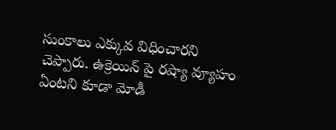సుంకాలు ఎక్కువ విధించారని చెప్పారు. ఉక్రెయిన్ పై రష్యా వ్యూహం ఏంట‌ని కూడా మోడీ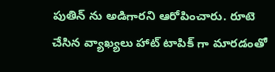పుతిన్ ను అడిగార‌ని ఆరోపించారు. రూటె చేసిన వ్యాఖ్య‌లు హాట్ టాపిక్ గా మార‌డంతో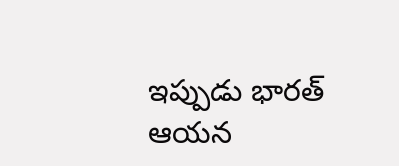ఇప్పుడు భారత్ ఆయ‌న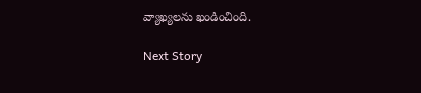వ్యాఖ్య‌ల‌ను ఖండించింది.

Next Story